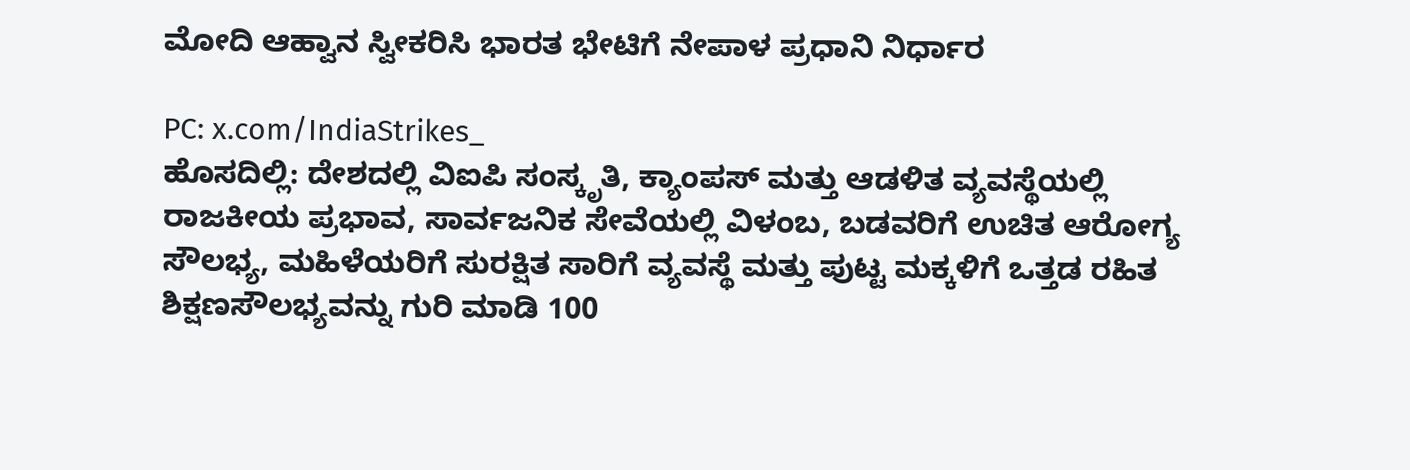ಮೋದಿ ಆಹ್ವಾನ ಸ್ವೀಕರಿಸಿ ಭಾರತ ಭೇಟಿಗೆ ನೇಪಾಳ ಪ್ರಧಾನಿ ನಿರ್ಧಾರ

PC: x.com/IndiaStrikes_
ಹೊಸದಿಲ್ಲಿ: ದೇಶದಲ್ಲಿ ವಿಐಪಿ ಸಂಸ್ಕೃತಿ, ಕ್ಯಾಂಪಸ್ ಮತ್ತು ಆಡಳಿತ ವ್ಯವಸ್ಥೆಯಲ್ಲಿ ರಾಜಕೀಯ ಪ್ರಭಾವ, ಸಾರ್ವಜನಿಕ ಸೇವೆಯಲ್ಲಿ ವಿಳಂಬ, ಬಡವರಿಗೆ ಉಚಿತ ಆರೋಗ್ಯ ಸೌಲಭ್ಯ, ಮಹಿಳೆಯರಿಗೆ ಸುರಕ್ಷಿತ ಸಾರಿಗೆ ವ್ಯವಸ್ಥೆ ಮತ್ತು ಪುಟ್ಟ ಮಕ್ಕಳಿಗೆ ಒತ್ತಡ ರಹಿತ ಶಿಕ್ಷಣಸೌಲಭ್ಯವನ್ನು ಗುರಿ ಮಾಡಿ 100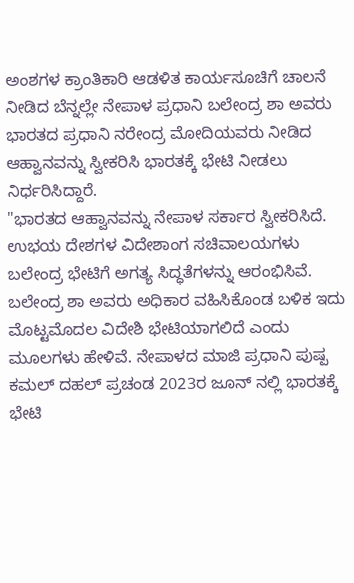ಅಂಶಗಳ ಕ್ರಾಂತಿಕಾರಿ ಆಡಳಿತ ಕಾರ್ಯಸೂಚಿಗೆ ಚಾಲನೆ ನೀಡಿದ ಬೆನ್ನಲ್ಲೇ ನೇಪಾಳ ಪ್ರಧಾನಿ ಬಲೇಂದ್ರ ಶಾ ಅವರು ಭಾರತದ ಪ್ರಧಾನಿ ನರೇಂದ್ರ ಮೋದಿಯವರು ನೀಡಿದ ಆಹ್ವಾನವನ್ನು ಸ್ವೀಕರಿಸಿ ಭಾರತಕ್ಕೆ ಭೇಟಿ ನೀಡಲು ನಿರ್ಧರಿಸಿದ್ದಾರೆ.
"ಭಾರತದ ಆಹ್ವಾನವನ್ನು ನೇಪಾಳ ಸರ್ಕಾರ ಸ್ವೀಕರಿಸಿದೆ. ಉಭಯ ದೇಶಗಳ ವಿದೇಶಾಂಗ ಸಚಿವಾಲಯಗಳು ಬಲೇಂದ್ರ ಭೇಟಿಗೆ ಅಗತ್ಯ ಸಿದ್ಧತೆಗಳನ್ನು ಆರಂಭಿಸಿವೆ. ಬಲೇಂದ್ರ ಶಾ ಅವರು ಅಧಿಕಾರ ವಹಿಸಿಕೊಂಡ ಬಳಿಕ ಇದು ಮೊಟ್ಟಮೊದಲ ವಿದೇಶಿ ಭೇಟಿಯಾಗಲಿದೆ ಎಂದು ಮೂಲಗಳು ಹೇಳಿವೆ. ನೇಪಾಳದ ಮಾಜಿ ಪ್ರಧಾನಿ ಪುಷ್ಪ ಕಮಲ್ ದಹಲ್ ಪ್ರಚಂಡ 2023ರ ಜೂನ್ ನಲ್ಲಿ ಭಾರತಕ್ಕೆ ಭೇಟಿ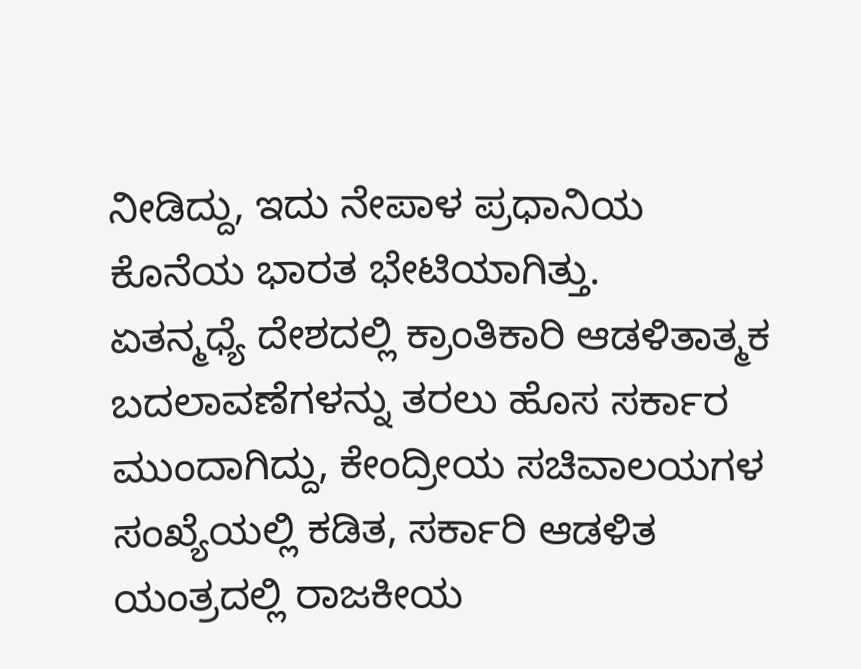ನೀಡಿದ್ದು, ಇದು ನೇಪಾಳ ಪ್ರಧಾನಿಯ ಕೊನೆಯ ಭಾರತ ಭೇಟಿಯಾಗಿತ್ತು.
ಏತನ್ಮಧ್ಯೆ ದೇಶದಲ್ಲಿ ಕ್ರಾಂತಿಕಾರಿ ಆಡಳಿತಾತ್ಮಕ ಬದಲಾವಣೆಗಳನ್ನು ತರಲು ಹೊಸ ಸರ್ಕಾರ ಮುಂದಾಗಿದ್ದು, ಕೇಂದ್ರೀಯ ಸಚಿವಾಲಯಗಳ ಸಂಖ್ಯೆಯಲ್ಲಿ ಕಡಿತ, ಸರ್ಕಾರಿ ಆಡಳಿತ ಯಂತ್ರದಲ್ಲಿ ರಾಜಕೀಯ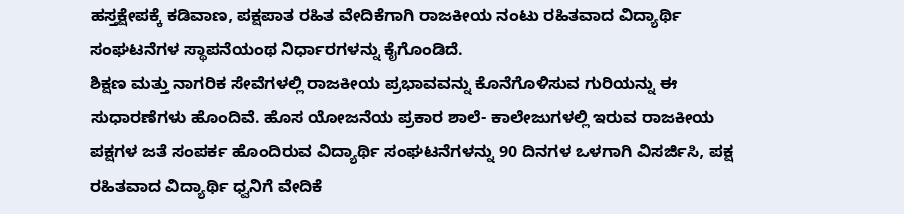ಹಸ್ತಕ್ಷೇಪಕ್ಕೆ ಕಡಿವಾಣ, ಪಕ್ಷಪಾತ ರಹಿತ ವೇದಿಕೆಗಾಗಿ ರಾಜಕೀಯ ನಂಟು ರಹಿತವಾದ ವಿದ್ಯಾರ್ಥಿ ಸಂಘಟನೆಗಳ ಸ್ಥಾಪನೆಯಂಥ ನಿರ್ಧಾರಗಳನ್ನು ಕೈಗೊಂಡಿದೆ.
ಶಿಕ್ಷಣ ಮತ್ತು ನಾಗರಿಕ ಸೇವೆಗಳಲ್ಲಿ ರಾಜಕೀಯ ಪ್ರಭಾವವನ್ನು ಕೊನೆಗೊಳಿಸುವ ಗುರಿಯನ್ನು ಈ ಸುಧಾರಣೆಗಳು ಹೊಂದಿವೆ. ಹೊಸ ಯೋಜನೆಯ ಪ್ರಕಾರ ಶಾಲೆ- ಕಾಲೇಜುಗಳಲ್ಲಿ ಇರುವ ರಾಜಕೀಯ ಪಕ್ಷಗಳ ಜತೆ ಸಂಪರ್ಕ ಹೊಂದಿರುವ ವಿದ್ಯಾರ್ಥಿ ಸಂಘಟನೆಗಳನ್ನು 90 ದಿನಗಳ ಒಳಗಾಗಿ ವಿಸರ್ಜಿಸಿ, ಪಕ್ಷ ರಹಿತವಾದ ವಿದ್ಯಾರ್ಥಿ ಧ್ವನಿಗೆ ವೇದಿಕೆ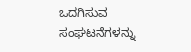ಒದಗಿಸುವ ಸಂಘಟನೆಗಳನ್ನು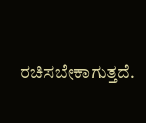ರಚಿಸಬೇಕಾಗುತ್ತದೆ.